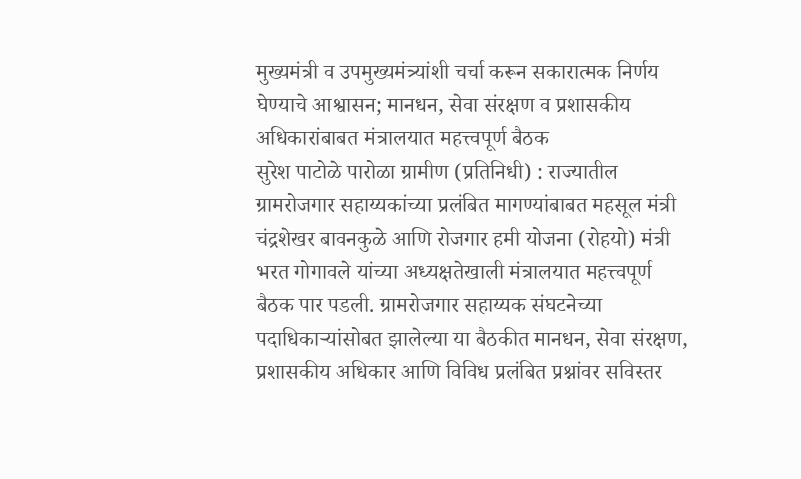मुख्यमंत्री व उपमुख्यमंत्र्यांशी चर्चा करून सकारात्मक निर्णय घेण्याचे आश्वासन; मानधन, सेवा संरक्षण व प्रशासकीय अधिकारांबाबत मंत्रालयात महत्त्वपूर्ण बैठक
सुरेश पाटोळे पारोळा ग्रामीण (प्रतिनिधी) : राज्यातील ग्रामरोजगार सहाय्यकांच्या प्रलंबित मागण्यांबाबत महसूल मंत्री चंद्रशेखर बावनकुळे आणि रोजगार हमी योजना (रोहयो) मंत्री भरत गोगावले यांच्या अध्यक्षतेखाली मंत्रालयात महत्त्वपूर्ण बैठक पार पडली. ग्रामरोजगार सहाय्यक संघटनेच्या पदाधिकाऱ्यांसोबत झालेल्या या बैठकीत मानधन, सेवा संरक्षण, प्रशासकीय अधिकार आणि विविध प्रलंबित प्रश्नांवर सविस्तर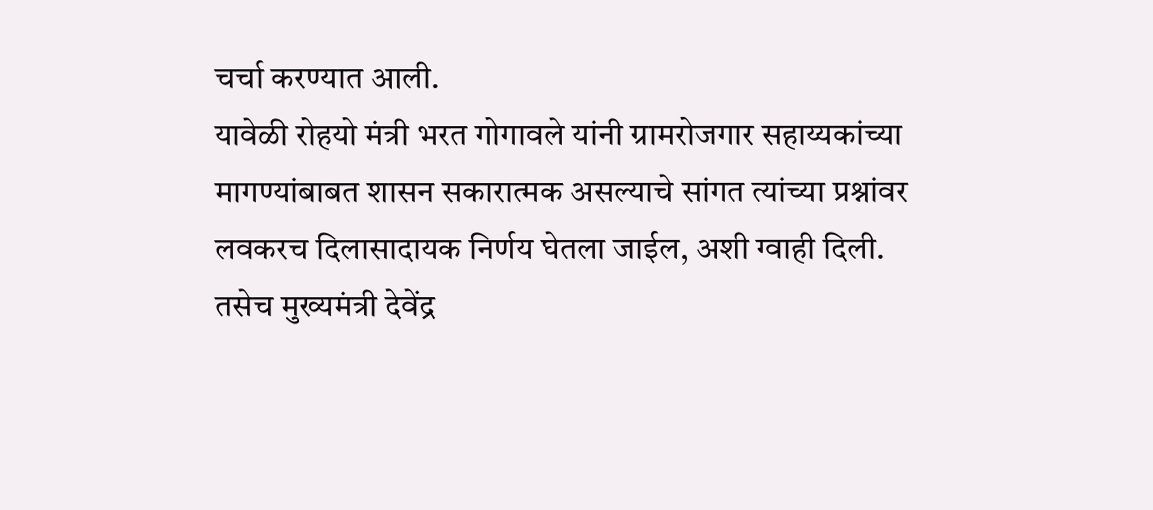चर्चा करण्यात आली.
यावेळी रोहयो मंत्री भरत गोगावले यांनी ग्रामरोजगार सहाय्यकांच्या मागण्यांबाबत शासन सकारात्मक असल्याचे सांगत त्यांच्या प्रश्नांवर लवकरच दिलासादायक निर्णय घेतला जाईल, अशी ग्वाही दिली. तसेच मुख्यमंत्री देवेंद्र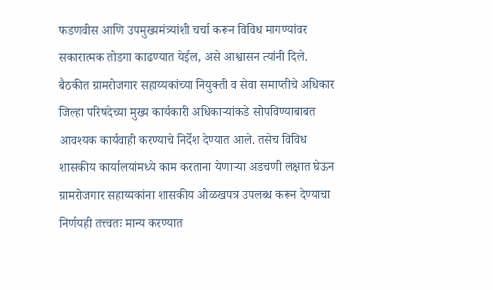फडणवीस आणि उपमुख्यमंत्र्यांशी चर्चा करून विविध मागण्यांवर सकारात्मक तोडगा काढण्यात येईल, असे आश्वासन त्यांनी दिले.
बैठकीत ग्रामरोजगार सहाय्यकांच्या नियुक्ती व सेवा समाप्तीचे अधिकार जिल्हा परिषदेच्या मुख्य कार्यकारी अधिकाऱ्यांकडे सोपविण्याबाबत आवश्यक कार्यवाही करण्याचे निर्देश देण्यात आले. तसेच विविध शासकीय कार्यालयांमध्ये काम करताना येणाऱ्या अडचणी लक्षात घेऊन ग्रामरोजगार सहाय्यकांना शासकीय ओळखपत्र उपलब्ध करून देण्याचा निर्णयही तत्त्वतः मान्य करण्यात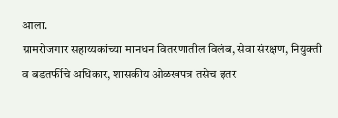आला.
ग्रामरोजगार सहाय्यकांच्या मानधन वितरणातील विलंब, सेवा संरक्षण, नियुक्ती व बडतर्फीचे अधिकार, शासकीय ओळखपत्र तसेच इतर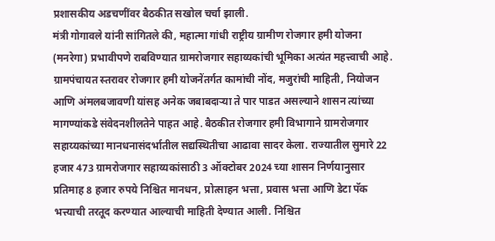प्रशासकीय अडचणींवर बैठकीत सखोल चर्चा झाली.
मंत्री गोगावले यांनी सांगितले की, महात्मा गांधी राष्ट्रीय ग्रामीण रोजगार हमी योजना (मनरेगा) प्रभावीपणे राबविण्यात ग्रामरोजगार सहाय्यकांची भूमिका अत्यंत महत्त्वाची आहे. ग्रामपंचायत स्तरावर रोजगार हमी योजनेंतर्गत कामांची नोंद, मजुरांची माहिती, नियोजन आणि अंमलबजावणी यांसह अनेक जबाबदाऱ्या ते पार पाडत असल्याने शासन त्यांच्या मागण्यांकडे संवेदनशीलतेने पाहत आहे. बैठकीत रोजगार हमी विभागाने ग्रामरोजगार सहाय्यकांच्या मानधनासंदर्भातील सद्यस्थितीचा आढावा सादर केला. राज्यातील सुमारे 22 हजार 473 ग्रामरोजगार सहाय्यकांसाठी 3 ऑक्टोबर 2024 च्या शासन निर्णयानुसार प्रतिमाह 8 हजार रुपये निश्चित मानधन, प्रोत्साहन भत्ता, प्रवास भत्ता आणि डेटा पॅक भत्त्याची तरतूद करण्यात आल्याची माहिती देण्यात आली. निश्चित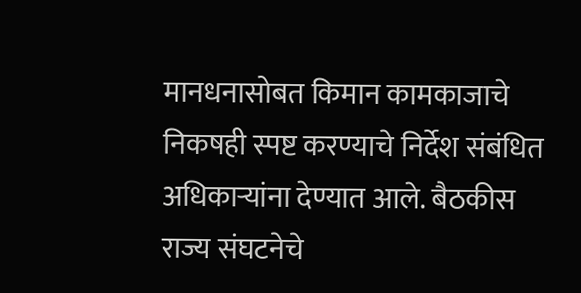मानधनासोबत किमान कामकाजाचे निकषही स्पष्ट करण्याचे निर्देश संबंधित अधिकाऱ्यांना देण्यात आले. बैठकीस राज्य संघटनेचे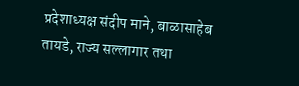प्रदेशाध्यक्ष संदीप माने, बाळासाहेब तायडे, राज्य सल्लागार तथा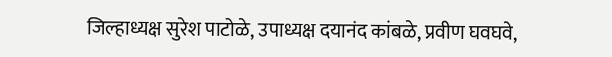जिल्हाध्यक्ष सुरेश पाटोळे, उपाध्यक्ष दयानंद कांबळे, प्रवीण घवघवे,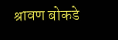श्रावण बोकडे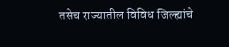तसेच राज्यातील विविध जिल्ह्यांचे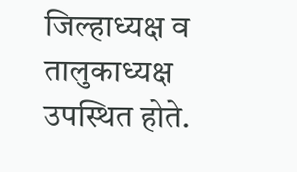जिल्हाध्यक्ष व तालुकाध्यक्ष उपस्थित होते.